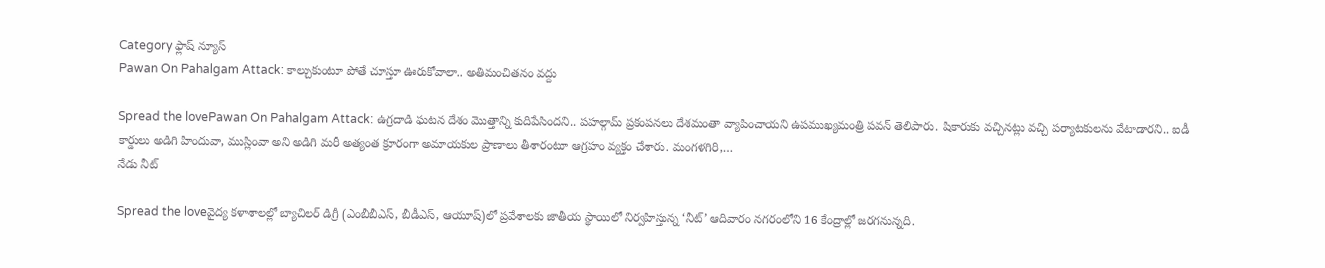Category ఫ్లాష్ న్యూస్
Pawan On Pahalgam Attack: కాల్చుకుంటూ పోతే చూస్తూ ఊరుకోవాలా.. అతిమంచితనం వద్దు

Spread the lovePawan On Pahalgam Attack: ఉగ్రదాడి ఘటన దేశం మొత్తాన్ని కుదిపేసిందని.. పహల్గామ్ ప్రకంపనలు దేశమంతా వ్యాపించాయని ఉపముఖ్యమంత్రి పవన్ తెలిపారు. షికారుకు వచ్చినట్లు వచ్చి పర్యాటకులను వేటాడారని.. ఐడీ కార్డులు అడిగి హిందువా, ముస్లింవా అని అడిగి మరీ అత్యంత క్రూరంగా అమాయకుల ప్రాణాలు తీశారంటూ ఆగ్రహం వ్యక్తం చేశారు. మంగళగిరి,…
నేడు నీట్

Spread the loveవైద్య కళాశాలల్లో బ్యాచిలర్ డిగ్రీ (ఎంబీబీఎస్, బీడీఎస్, ఆయూష్)లో ప్రవేశాలకు జాతీయ స్థాయిలో నిర్వహిస్తున్న ‘నీట్’ ఆదివారం నగరంలోని 16 కేంద్రాల్లో జరగనున్నది.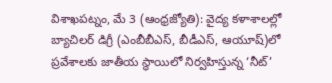విశాఖపట్నం, మే 3 (ఆంధ్రజ్యోతి): వైద్య కళాశాలల్లో బ్యాచిలర్ డిగ్రీ (ఎంబీబీఎస్, బీడీఎస్, ఆయూష్)లో ప్రవేశాలకు జాతీయ స్థాయిలో నిర్వహిస్తున్న ‘నీట్’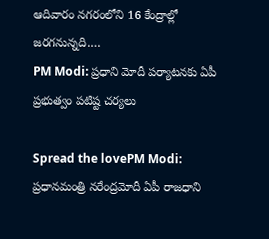ఆదివారం నగరంలోని 16 కేంద్రాల్లో జరగనున్నది.…
PM Modi: ప్రధాని మోదీ పర్యాటనకు ఏపీ ప్రభుత్వం పటిష్ట చర్యలు

Spread the lovePM Modi: ప్రధానమంత్రి నరేంద్రమోదీ ఏపీ రాజధాని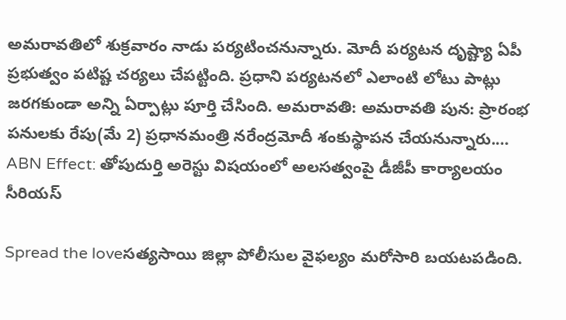అమరావతిలో శుక్రవారం నాడు పర్యటించనున్నారు. మోదీ పర్యటన దృష్ట్యా ఏపీ ప్రభుత్వం పటిష్ట చర్యలు చేపట్టింది. ప్రధాని పర్యటనలో ఎలాంటి లోటు పాట్లు జరగకుండా అన్ని ఏర్పాట్లు పూర్తి చేసింది. అమరావతి: అమరావతి పున: ప్రారంభ పనులకు రేపు(మే 2) ప్రధానమంత్రి నరేంద్రమోదీ శంకుస్థాపన చేయనున్నారు.…
ABN Effect: తోపుదుర్తి అరెస్టు విషయంలో అలసత్వంపై డీజీపీ కార్యాలయం సీరియస్

Spread the loveసత్యసాయి జిల్లా పోలీసుల వైఫల్యం మరోసారి బయటపడింది.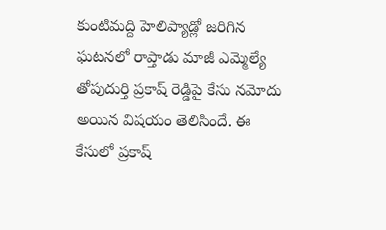కుంటిమద్ది హెలిప్యాడ్లో జరిగిన ఘటనలో రాప్తాడు మాజీ ఎమ్మెల్యే తోపుదుర్తి ప్రకాష్ రెడ్డిపై కేసు నమోదు అయిన విషయం తెలిసిందే. ఈ కేసులో ప్రకాష్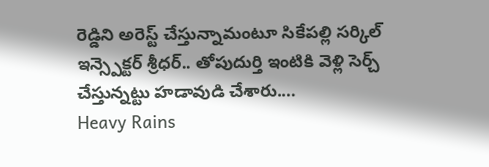రెడ్డిని అరెస్ట్ చేస్తున్నామంటూ సికేపల్లి సర్కిల్ ఇన్స్పెక్టర్ శ్రీధర్.. తోపుదుర్తి ఇంటికి వెళ్లి సెర్చ్ చేస్తున్నట్టు హడావుడి చేశారు.…
Heavy Rains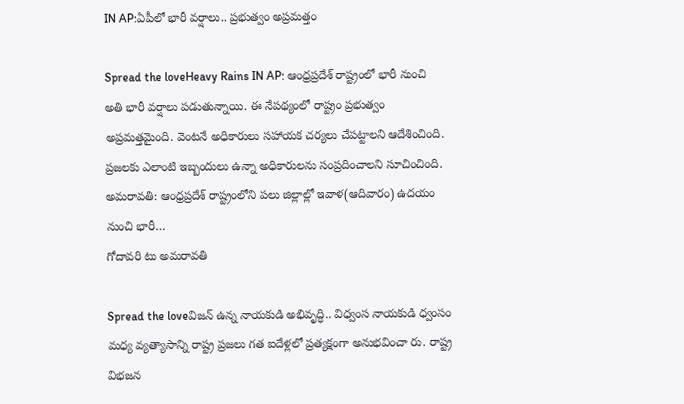IN AP:ఏపీలో భారీ వర్షాలు.. ప్రభుత్వం అప్రమత్తం

Spread the loveHeavy Rains IN AP: ఆంధ్రప్రదేశ్ రాష్ట్రంలో భారీ నుంచి అతి భారీ వర్షాలు పడుతున్నాయి. ఈ నేపథ్యంలో రాష్ట్రం ప్రభుత్వం అప్రమత్తమైంది. వెంటనే అధికారులు సహాయక చర్యలు చేపట్టాలని ఆదేశించింది. ప్రజలకు ఎలాంటి ఇబ్బందులు ఉన్నా అధికారులను సంప్రదించాలని సూచించింది. అమరావతి: ఆంధ్రప్రదేశ్ రాష్ట్రంలోని పలు జిల్లాల్లో ఇవాళ(ఆదివారం) ఉదయం నుంచి భారీ…
గోదావరి టు అమరావతి

Spread the loveవిజన్ ఉన్న నాయకుడి అభివృద్ధి.. విధ్వంస నాయకుడి ధ్వంసం మధ్య వ్యత్యాసాన్ని రాష్ట్ర ప్రజలు గత ఐదేళ్లలో ప్రత్యక్షంగా అనుభవించా రు. రాష్ట్ర విభజన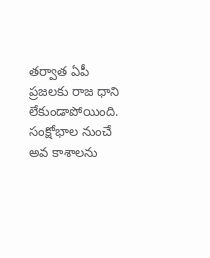తర్వాత ఏపీ ప్రజలకు రాజ ధాని లేకుండాపోయింది. సంక్షోభాల నుంచే అవ కాశాలను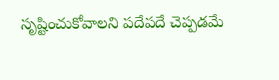సృష్టించుకోవాలని పదేపదే చెప్పడమే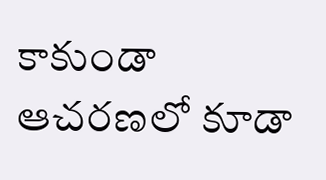కాకుండా ఆచరణలో కూడా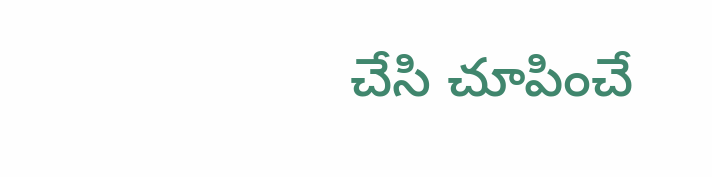చేసి చూపించే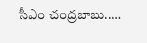సీఎం చంద్రబాబు..…